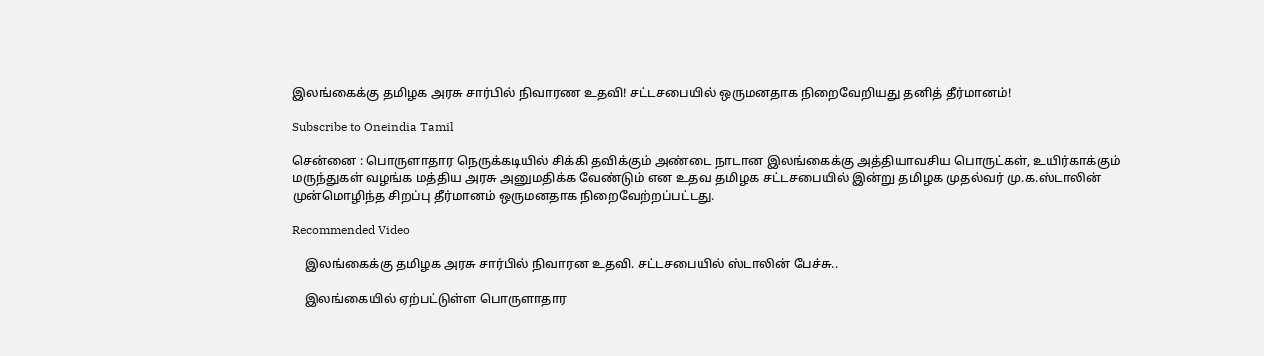இலங்கைக்கு தமிழக அரசு சார்பில் நிவாரண உதவி! சட்டசபையில் ஒருமனதாக நிறைவேறியது தனித் தீர்மானம்!

Subscribe to Oneindia Tamil

சென்னை : பொருளாதார நெருக்கடியில் சிக்கி தவிக்கும் அண்டை நாடான இலங்கைக்கு அத்தியாவசிய பொருட்கள், உயிர்காக்கும் மருந்துகள் வழங்க மத்திய அரசு அனுமதிக்க வேண்டும் என உதவ தமிழக சட்டசபையில் இன்று தமிழக முதல்வர் மு.க.ஸ்டாலின் முன்மொழிந்த சிறப்பு தீர்மானம் ஒருமனதாக நிறைவேற்றப்பட்டது.

Recommended Video

    இலங்கைக்கு தமிழக அரசு சார்பில் நிவாரன உதவி. சட்டசபையில் ஸ்டாலின் பேச்சு..

    இலங்கையில் ஏற்பட்டுள்ள பொருளாதார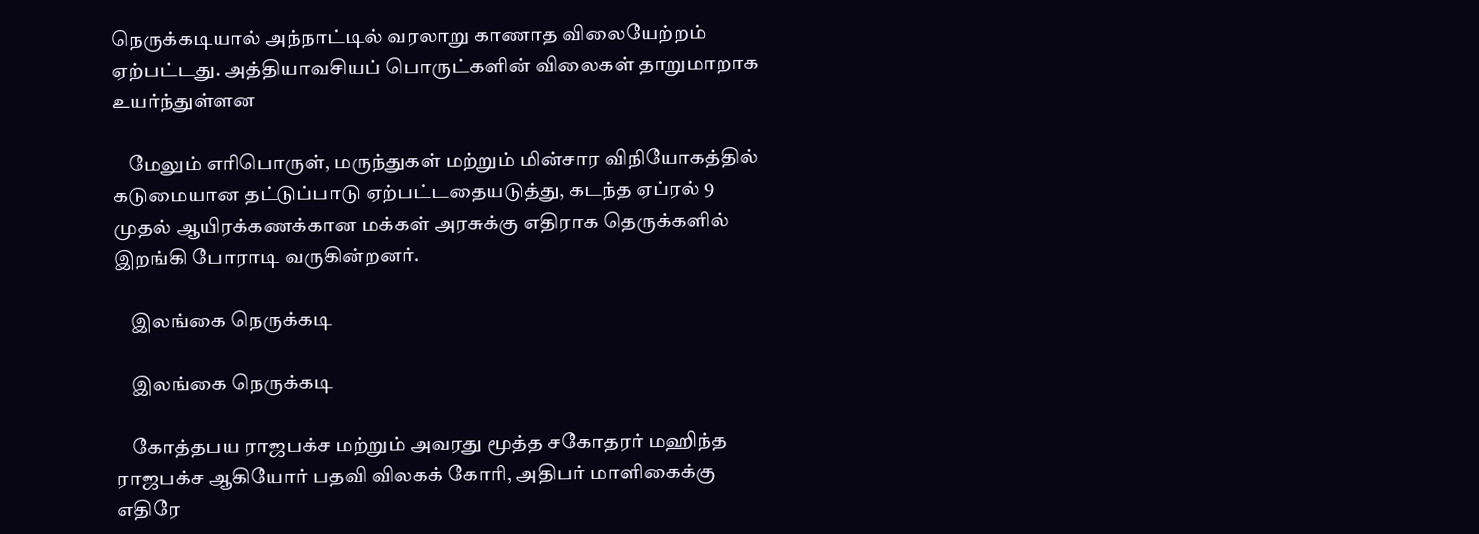நெருக்கடியால் அந்நாட்டில் வரலாறு காணாத விலையேற்றம் ஏற்பட்டது. அத்தியாவசியப் பொருட்களின் விலைகள் தாறுமாறாக உயர்ந்துள்ளன

    மேலும் எரிபொருள், மருந்துகள் மற்றும் மின்சார விநியோகத்தில் கடுமையான தட்டுப்பாடு ஏற்பட்டதையடுத்து, கடந்த ஏப்ரல் 9 முதல் ஆயிரக்கணக்கான மக்கள் அரசுக்கு எதிராக தெருக்களில் இறங்கி போராடி வருகின்றனர்.

    இலங்கை நெருக்கடி

    இலங்கை நெருக்கடி

    கோத்தபய ராஜபக்ச மற்றும் அவரது மூத்த சகோதரர் மஹிந்த ராஜபக்ச ஆகியோர் பதவி விலகக் கோரி, அதிபர் மாளிகைக்கு எதிரே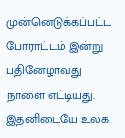முன்னெடுக்கப்பட்ட போராட்டம் இன்று பதினேழாவது நாளை எட்டியது. இதனிடையே உலக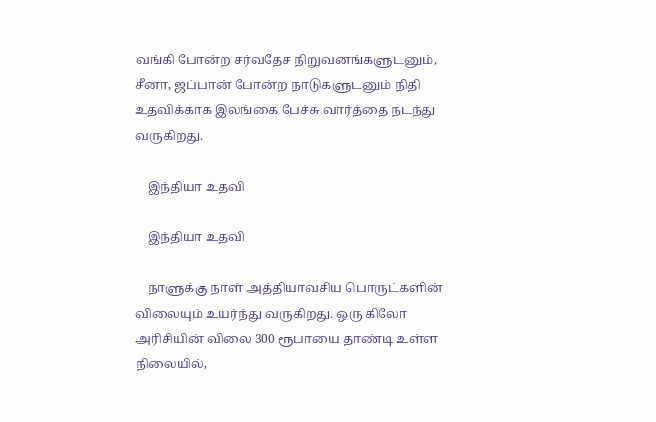வங்கி போன்ற சர்வதேச நிறுவனங்களுடனும், சீனா, ஜப்பான் போன்ற நாடுகளுடனும் நிதி உதவிக்காக இலங்கை பேச்சு வார்த்தை நடந்து வருகிறது.

    இந்தியா உதவி

    இந்தியா உதவி

    நாளுக்கு நாள் அத்தியாவசிய பொருட்களின் விலையும் உயர்ந்து வருகிறது. ஒரு கிலோ அரிசியின் விலை 300 ரூபாயை தாண்டி உள்ள நிலையில்,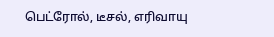பெட்ரோல், டீசல், எரிவாயு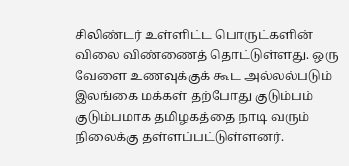சிலிண்டர் உள்ளிட்ட பொருட்களின் விலை விண்ணைத் தொட்டுள்ளது. ஒரு வேளை உணவுக்குக் கூட அல்லல்படும் இலங்கை மக்கள் தற்போது குடும்பம் குடும்பமாக தமிழகத்தை நாடி வரும் நிலைக்கு தள்ளப்பட்டுள்ளனர்.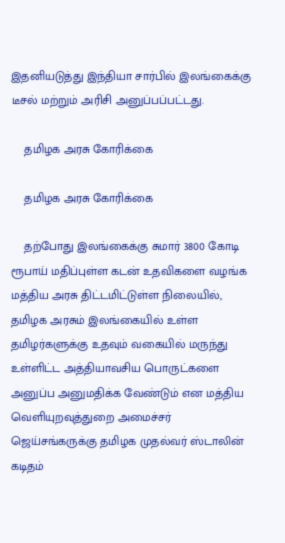இதனியடுத்து இந்தியா சார்பில் இலங்கைக்கு டீசல் மற்றும் அரிசி அனுப்பப்பட்டது.

    தமிழக அரசு கோரிக்கை

    தமிழக அரசு கோரிக்கை

    தற்போது இலங்கைக்கு சுமார் 3800 கோடி ரூபாய் மதிப்புள்ள கடன் உதவிகளை வழங்க மத்திய அரசு திட்டமிட்டுள்ள நிலையில், தமிழக அரசும் இலங்கையில் உள்ள தமிழர்களுக்கு உதவும் வகையில் மருந்து உள்ளிட்ட அத்தியாவசிய பொருட்களை அனுப்ப அனுமதிக்க வேண்டும் என மத்திய வெளியுறவுத்துறை அமைச்சர் ஜெய்சங்கருக்கு தமிழக முதல்வர் ஸ்டாலின் கடிதம்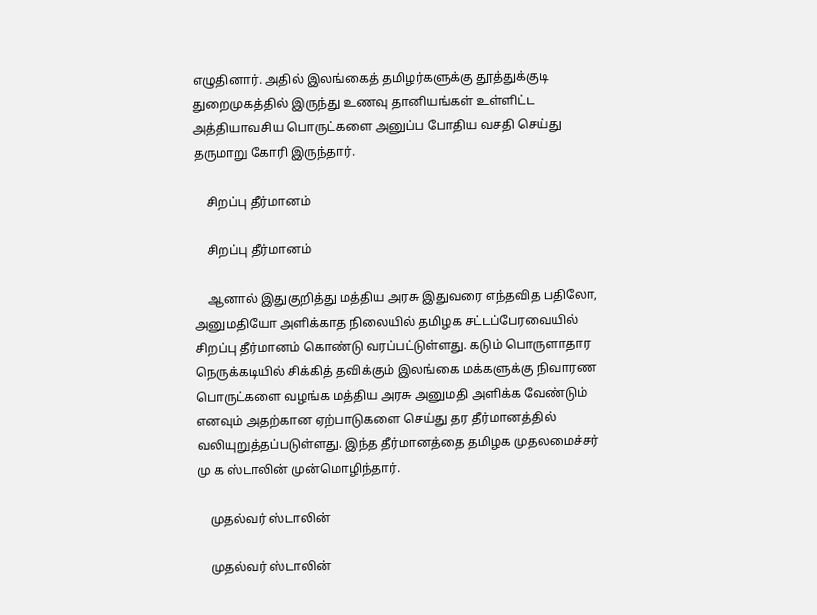எழுதினார். அதில் இலங்கைத் தமிழர்களுக்கு தூத்துக்குடி துறைமுகத்தில் இருந்து உணவு தானியங்கள் உள்ளிட்ட அத்தியாவசிய பொருட்களை அனுப்ப போதிய வசதி செய்து தருமாறு கோரி இருந்தார்.

    சிறப்பு தீர்மானம்

    சிறப்பு தீர்மானம்

    ஆனால் இதுகுறித்து மத்திய அரசு இதுவரை எந்தவித பதிலோ, அனுமதியோ அளிக்காத நிலையில் தமிழக சட்டப்பேரவையில் சிறப்பு தீர்மானம் கொண்டு வரப்பட்டுள்ளது. கடும் பொருளாதார நெருக்கடியில் சிக்கித் தவிக்கும் இலங்கை மக்களுக்கு நிவாரண பொருட்களை வழங்க மத்திய அரசு அனுமதி அளிக்க வேண்டும் எனவும் அதற்கான ஏற்பாடுகளை செய்து தர தீர்மானத்தில் வலியுறுத்தப்படுள்ளது. இந்த தீர்மானத்தை தமிழக முதலமைச்சர் மு க ஸ்டாலின் முன்மொழிந்தார்.

    முதல்வர் ஸ்டாலின்

    முதல்வர் ஸ்டாலின்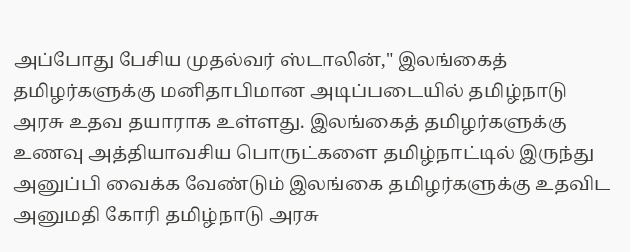அப்போது பேசிய முதல்வர் ஸ்டாலின்," இலங்கைத் தமிழர்களுக்கு மனிதாபிமான அடிப்படையில் தமிழ்நாடு அரசு உதவ தயாராக உள்ளது. இலங்கைத் தமிழர்களுக்கு உணவு அத்தியாவசிய பொருட்களை தமிழ்நாட்டில் இருந்து அனுப்பி வைக்க வேண்டும் இலங்கை தமிழர்களுக்கு உதவிட அனுமதி கோரி தமிழ்நாடு அரசு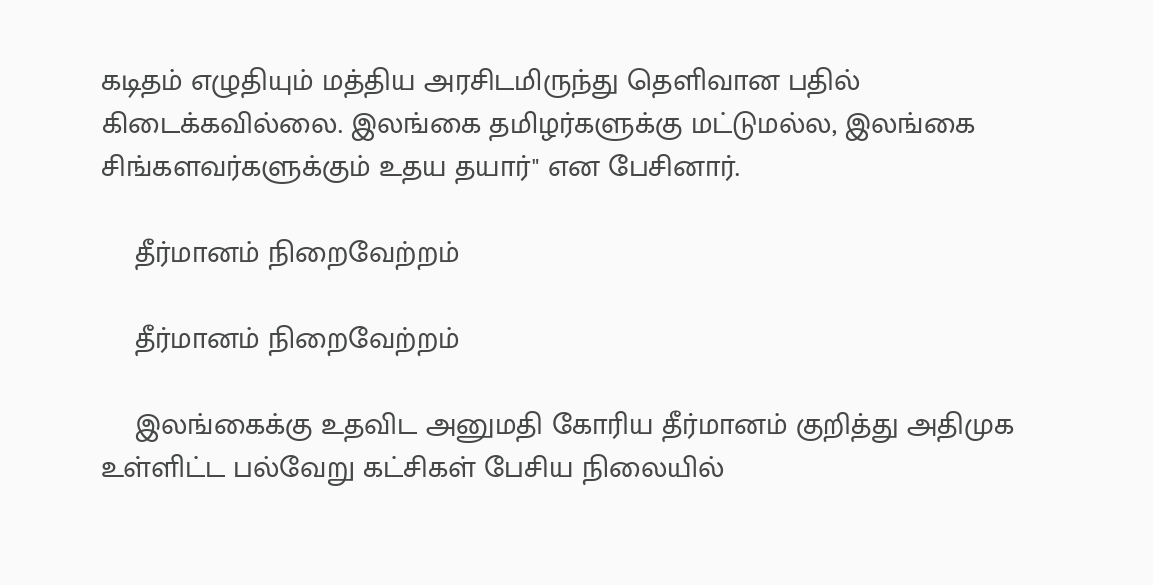கடிதம் எழுதியும் மத்திய அரசிடமிருந்து தெளிவான பதில் கிடைக்கவில்லை. இலங்கை தமிழர்களுக்கு மட்டுமல்ல, இலங்கை சிங்களவர்களுக்கும் உதய தயார்" என பேசினார்.

    தீர்மானம் நிறைவேற்றம்

    தீர்மானம் நிறைவேற்றம்

    இலங்கைக்கு உதவிட அனுமதி கோரிய தீர்மானம் குறித்து அதிமுக உள்ளிட்ட பல்வேறு கட்சிகள் பேசிய நிலையில்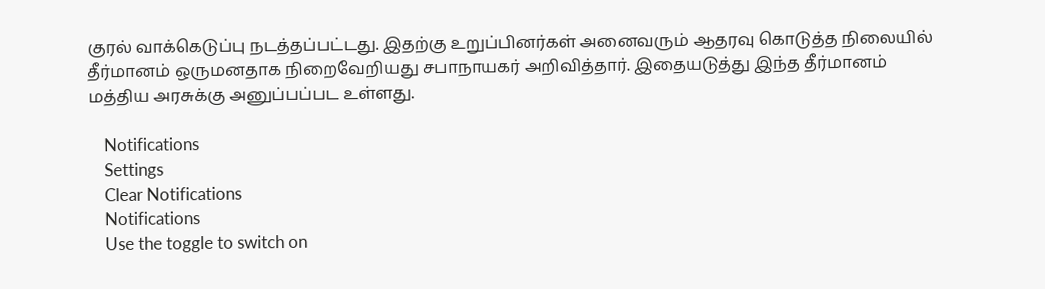குரல் வாக்கெடுப்பு நடத்தப்பட்டது. இதற்கு உறுப்பினர்கள் அனைவரும் ஆதரவு கொடுத்த நிலையில் தீர்மானம் ஒருமனதாக நிறைவேறியது சபாநாயகர் அறிவித்தார். இதையடுத்து இந்த தீர்மானம் மத்திய அரசுக்கு அனுப்பப்பட உள்ளது.

    Notifications
    Settings
    Clear Notifications
    Notifications
    Use the toggle to switch on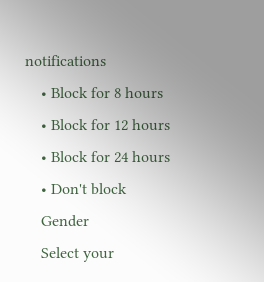notifications
    • Block for 8 hours
    • Block for 12 hours
    • Block for 24 hours
    • Don't block
    Gender
    Select your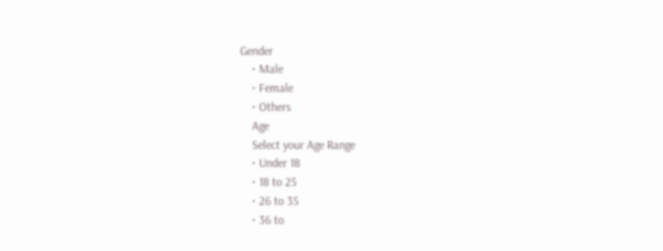Gender
    • Male
    • Female
    • Others
    Age
    Select your Age Range
    • Under 18
    • 18 to 25
    • 26 to 35
    • 36 to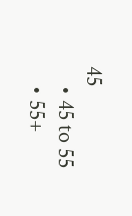45
    • 45 to 55
    • 55+